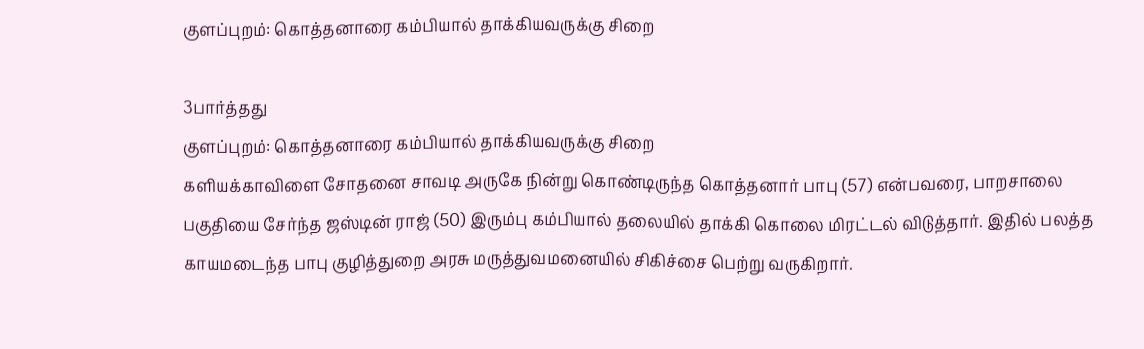குளப்புறம்: கொத்தனாரை கம்பியால் தாக்கியவருக்கு சிறை

3பார்த்தது
குளப்புறம்: கொத்தனாரை கம்பியால் தாக்கியவருக்கு சிறை
களியக்காவிளை சோதனை சாவடி அருகே நின்று கொண்டிருந்த கொத்தனார் பாபு (57) என்பவரை, பாறசாலை பகுதியை சேர்ந்த ஜஸ்டின் ராஜ் (50) இரும்பு கம்பியால் தலையில் தாக்கி கொலை மிரட்டல் விடுத்தார். இதில் பலத்த காயமடைந்த பாபு குழித்துறை அரசு மருத்துவமனையில் சிகிச்சை பெற்று வருகிறார்.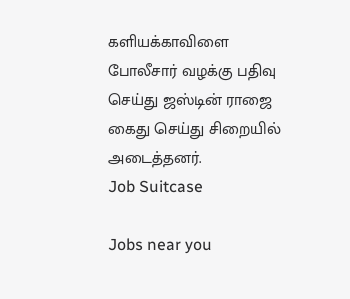களியக்காவிளை போலீசார் வழக்கு பதிவு செய்து ஜஸ்டின் ராஜை கைது செய்து சிறையில் அடைத்தனர்.
Job Suitcase

Jobs near you